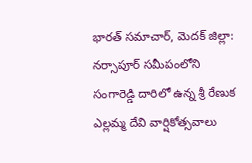భారత్ సమాచార్, మెదక్ జిల్లా: నర్సాపూర్ సమీపంలోని సంగారెడ్డి దారిలో ఉన్న శ్రీ రేణుక ఎల్లమ్మ దేవి వార్షికోత్సవాలు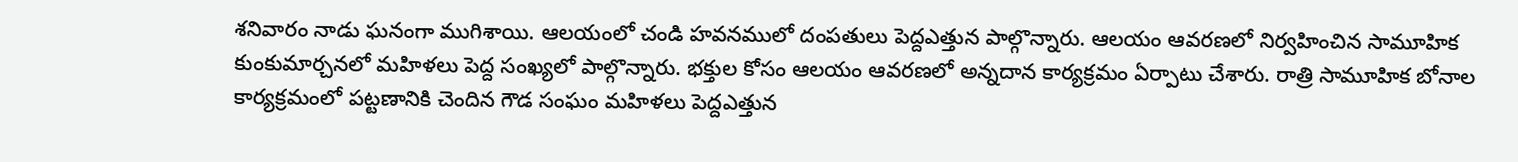శనివారం నాడు ఘనంగా ముగిశాయి. ఆలయంలో చండి హవనములో దంపతులు పెద్దఎత్తున పాల్గొన్నారు. ఆలయం ఆవరణలో నిర్వహించిన సామూహిక కుంకుమార్చనలో మహిళలు పెద్ద సంఖ్యలో పాల్గొన్నారు. భక్తుల కోసం ఆలయం ఆవరణలో అన్నదాన కార్యక్రమం ఏర్పాటు చేశారు. రాత్రి సామూహిక బోనాల కార్యక్రమంలో పట్టణానికి చెందిన గౌడ సంఘం మహిళలు పెద్దఎత్తున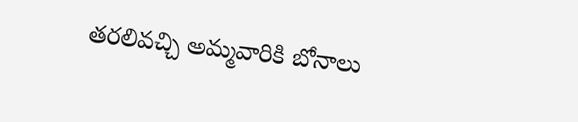తరలివచ్చి అమ్మవారికి బోనాలు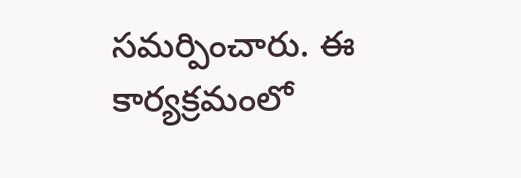సమర్పించారు. ఈ కార్యక్రమంలో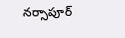నర్సాపూర్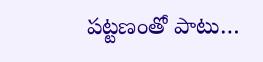పట్టణంతో పాటు…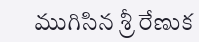ముగిసిన శ్రీ రేణుక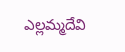ఎల్లమ్మదేవి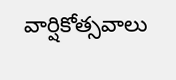వార్షికోత్సవాలు